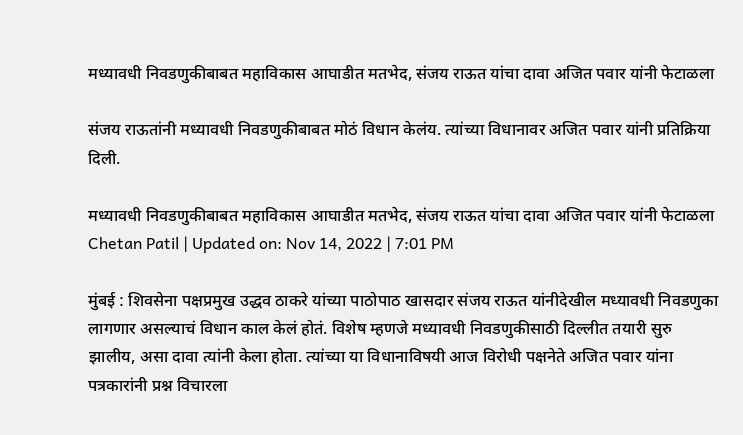मध्यावधी निवडणुकीबाबत महाविकास आघाडीत मतभेद, संजय राऊत यांचा दावा अजित पवार यांनी फेटाळला

संजय राऊतांनी मध्यावधी निवडणुकीबाबत मोठं विधान केलंय. त्यांच्या विधानावर अजित पवार यांनी प्रतिक्रिया दिली.

मध्यावधी निवडणुकीबाबत महाविकास आघाडीत मतभेद, संजय राऊत यांचा दावा अजित पवार यांनी फेटाळला
Chetan Patil | Updated on: Nov 14, 2022 | 7:01 PM

मुंबई : शिवसेना पक्षप्रमुख उद्धव ठाकरे यांच्या पाठोपाठ खासदार संजय राऊत यांनीदेखील मध्यावधी निवडणुका लागणार असल्याचं विधान काल केलं होतं. विशेष म्हणजे मध्यावधी निवडणुकीसाठी दिल्लीत तयारी सुरु झालीय, असा दावा त्यांनी केला होता. त्यांच्या या विधानाविषयी आज विरोधी पक्षनेते अजित पवार यांना पत्रकारांनी प्रश्न विचारला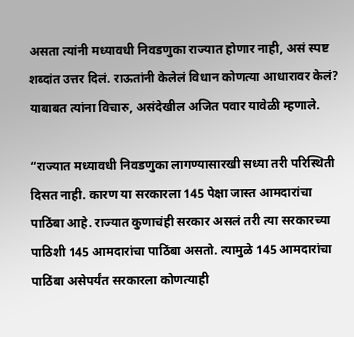असता त्यांनी मध्यावधी निवडणुका राज्यात होणार नाही, असं स्पष्ट शब्दांत उत्तर दिलं. राऊतांनी केलेलं विधान कोणत्या आधारावर केलं? याबाबत त्यांना विचारु, असंदेखील अजित पवार यावेळी म्हणाले.

“राज्यात मध्यावधी निवडणुका लागण्यासारखी सध्या तरी परिस्थिती दिसत नाही. कारण या सरकारला 145 पेक्षा जास्त आमदारांचा पाठिंबा आहे. राज्यात कुणाचंही सरकार असलं तरी त्या सरकारच्या पाठिशी 145 आमदारांचा पाठिंबा असतो. त्यामुळे 145 आमदारांचा पाठिंबा असेपर्यंत सरकारला कोणत्याही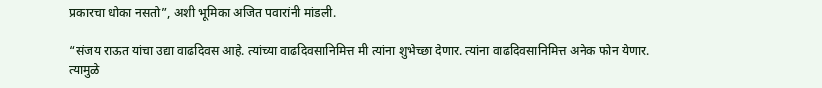प्रकारचा धोका नसतो”, अशी भूमिका अजित पवारांनी मांडली.

“संजय राऊत यांचा उद्या वाढदिवस आहे. त्यांच्या वाढदिवसानिमित्त मी त्यांना शुभेच्छा देणार. त्यांना वाढदिवसानिमित्त अनेक फोन येणार. त्यामुळे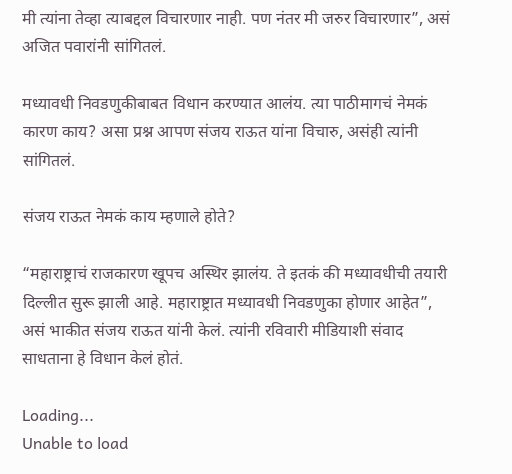मी त्यांना तेव्हा त्याबद्दल विचारणार नाही. पण नंतर मी जरुर विचारणार”, असं अजित पवारांनी सांगितलं.

मध्यावधी निवडणुकीबाबत विधान करण्यात आलंय. त्या पाठीमागचं नेमकं कारण काय? असा प्रश्न आपण संजय राऊत यांना विचारु, असंही त्यांनी सांगितलं.

संजय राऊत नेमकं काय म्हणाले होते?

“महाराष्ट्राचं राजकारण खूपच अस्थिर झालंय. ते इतकं की मध्यावधीची तयारी दिल्लीत सुरू झाली आहे. महाराष्ट्रात मध्यावधी निवडणुका होणार आहेत”, असं भाकीत संजय राऊत यांनी केलं. त्यांनी रविवारी मीडियाशी संवाद साधताना हे विधान केलं होतं.

Loading...
Unable to load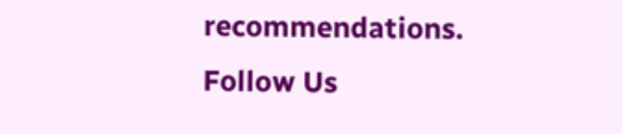recommendations.
Follow Us